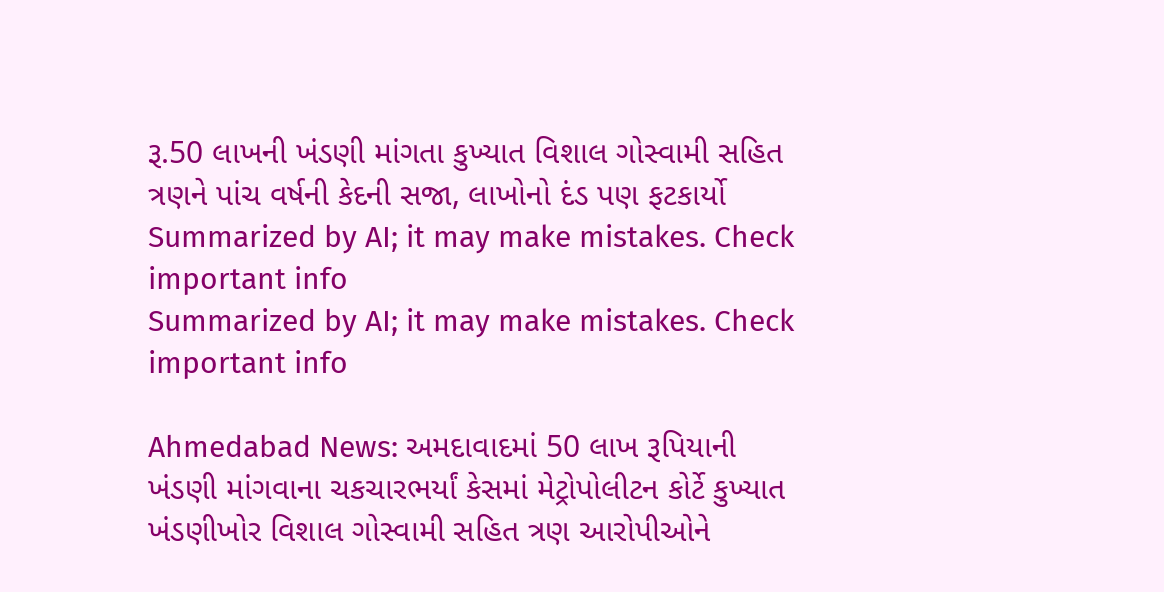રૂ.50 લાખની ખંડણી માંગતા કુખ્યાત વિશાલ ગોસ્વામી સહિત ત્રણને પાંચ વર્ષની કેદની સજા, લાખોનો દંડ પણ ફટકાર્યો
Summarized by AI; it may make mistakes. Check important info
Summarized by AI; it may make mistakes. Check important info

Ahmedabad News: અમદાવાદમાં 50 લાખ રૂપિયાની ખંડણી માંગવાના ચકચારભર્યાં કેસમાં મેટ્રોપોલીટન કોર્ટે કુખ્યાત ખંડણીખોર વિશાલ ગોસ્વામી સહિત ત્રણ આરોપીઓને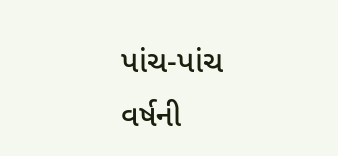પાંચ-પાંચ વર્ષની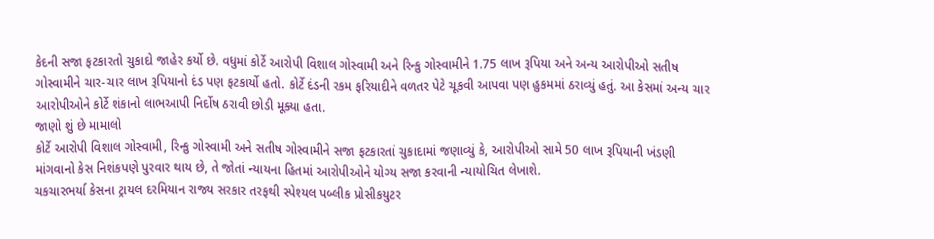કેદની સજા ફટકારતો ચુકાદો જાહેર કર્યો છે. વધુમાં કોર્ટે આરોપી વિશાલ ગોસ્વામી અને રિન્કુ ગોસ્વામીને 1.75 લાખ રૂપિયા અને અન્ય આરોપીઓ સતીષ ગોસ્વામીને ચાર-ચાર લાખ રૂપિયાનો દંડ પણ ફટકાર્યો હતો. કોર્ટે દંડની રકમ ફરિયાદીને વળતર પેટે ચૂકવી આપવા પણ હુકમમાં ઠરાવ્યું હતું. આ કેસમાં અન્ય ચાર આરોપીઓને કોર્ટે શંકાનો લાભઆપી નિર્દોષ ઠરાવી છોડી મૂક્યા હતા.
જાણો શું છે મામાલો
કોર્ટે આરોપી વિશાલ ગોસ્વામી, રિન્કુ ગોસ્વામી અને સતીષ ગોસ્વામીને સજા ફટકારતાં ચુકાદામાં જણાવ્યું કે, આરોપીઓ સામે 50 લાખ રૂપિયાની ખંડણી માંગવાનો કેસ નિશંકપણે પુરવાર થાય છે, તે જોતાં ન્યાયના હિતમાં આરોપીઓને યોગ્ય સજા કરવાની ન્યાયોચિત લેખાશે.
ચકચારભર્યા કેસના ટ્રાયલ દરમિયાન રાજ્ય સરકાર તરફથી સ્પેશ્યલ પબ્લીક પ્રોસીકયુટર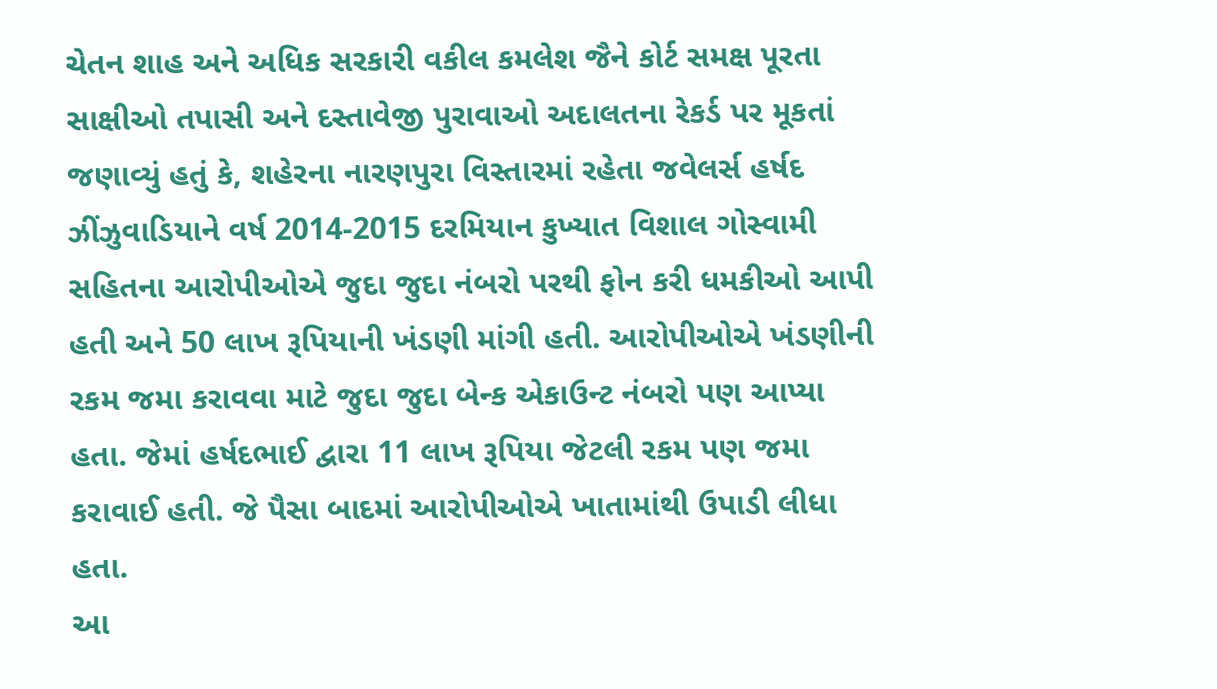ચેતન શાહ અને અધિક સરકારી વકીલ કમલેશ જૈને કોર્ટ સમક્ષ પૂરતા સાક્ષીઓ તપાસી અને દસ્તાવેજી પુરાવાઓ અદાલતના રેકર્ડ પર મૂકતાં જણાવ્યું હતું કે, શહેરના નારણપુરા વિસ્તારમાં રહેતા જવેલર્સ હર્ષદ ઝીંઝુવાડિયાને વર્ષ 2014-2015 દરમિયાન કુખ્યાત વિશાલ ગોસ્વામી સહિતના આરોપીઓએ જુદા જુદા નંબરો પરથી ફોન કરી ધમકીઓ આપી હતી અને 50 લાખ રૂપિયાની ખંડણી માંગી હતી. આરોપીઓએ ખંડણીની રકમ જમા કરાવવા માટે જુદા જુદા બેન્ક એકાઉન્ટ નંબરો પણ આપ્યા હતા. જેમાં હર્ષદભાઈ દ્વારા 11 લાખ રૂપિયા જેટલી રકમ પણ જમા કરાવાઈ હતી. જે પૈસા બાદમાં આરોપીઓએ ખાતામાંથી ઉપાડી લીધા હતા.
આ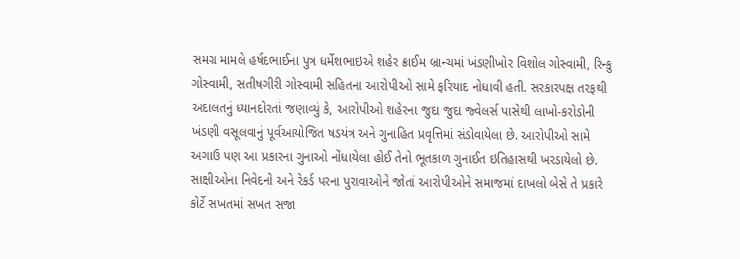સમગ્ર મામલે હર્ષદભાઈના પુત્ર ધર્મેશભાઇએ શહેર ક્રાઈમ બ્રાન્ચમાં ખંડણીખોર વિશોલ ગોસ્વામી, રિન્કુ ગોસ્વામી, સતીષગીરી ગોસ્વામી સહિતના આરોપીઓ સામે ફરિયાદ નોધાવી હતી. સરકારપક્ષ તરફથી અદાલતનું ધ્યાનદોરતાં જણાવ્યું કે, આરોપીઓ શહેરના જુદા જુદા જ્વેલર્સ પાસેથી લાખો-કરોડોની ખંડણી વસૂલવાનું પૂર્વઆયોજિત ષડયંત્ર અને ગુનાહિત પ્રવૃત્તિમાં સંડોવાયેલા છે. આરોપીઓ સામે અગાઉ પણ આ પ્રકારના ગુનાઓ નોંધાયેલા હોઈ તેનો ભૂતકાળ ગુનાઈત ઇતિહાસથી ખરડાયેલો છે. સાક્ષીઓના નિવેદનો અને રેકર્ડ પરના પુરાવાઓને જોતાં આરોપીઓને સમાજમાં દાખલો બેસે તે પ્રકારે કોર્ટે સખતમાં સખત સજા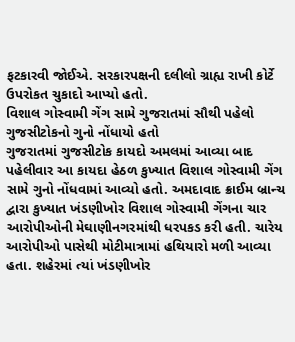ફટકારવી જોઈએ. સરકારપક્ષની દલીલો ગ્રાહ્ય રાખી કોર્ટે ઉપરોકત ચુકાદો આપ્યો હતો.
વિશાલ ગોસ્વામી ગેંગ સામે ગુજરાતમાં સૌથી પહેલો ગુજસીટોકનો ગુનો નોંધાયો હતો
ગુજરાતમાં ગુજસીટોક કાયદો અમલમાં આવ્યા બાદ પહેલીવાર આ કાયદા હેઠળ કુખ્યાત વિશાલ ગોસ્વામી ગેંગ સામે ગુનો નોંધવામાં આવ્યો હતો. અમદાવાદ ક્રાઈમ બ્રાન્ચ દ્વારા કુખ્યાત ખંડણીખોર વિશાલ ગોસ્વામી ગેંગના ચાર આરોપીઓની મેઘાણીનગરમાંથી ધરપકડ કરી હતી. ચારેય આરોપીઓ પાસેથી મોટીમાત્રામાં હથિયારો મળી આવ્યા હતા. શહેરમાં ત્યાં ખંડણીખોર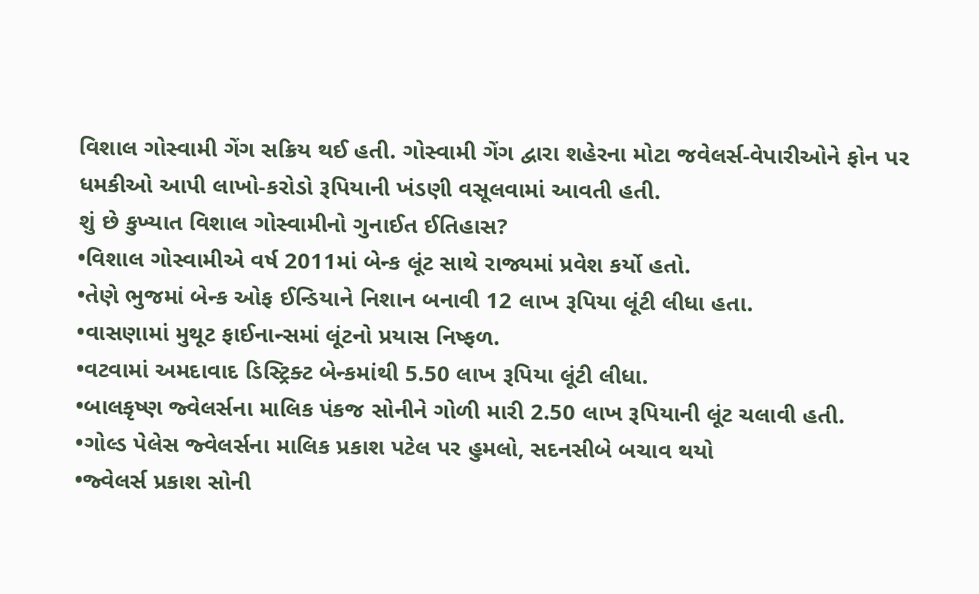વિશાલ ગોસ્વામી ગેંગ સક્રિય થઈ હતી. ગોસ્વામી ગેંગ દ્વારા શહેરના મોટા જવેલર્સ-વેપારીઓને ફોન પર ધમકીઓ આપી લાખો-કરોડો રૂપિયાની ખંડણી વસૂલવામાં આવતી હતી.
શું છે કુખ્યાત વિશાલ ગોસ્વામીનો ગુનાઈત ઈતિહાસ?
•વિશાલ ગોસ્વામીએ વર્ષ 2011માં બેન્ક લૂંટ સાથે રાજ્યમાં પ્રવેશ કર્યો હતો.
•તેણે ભુજમાં બેન્ક ઓફ ઈન્ડિયાને નિશાન બનાવી 12 લાખ રૂપિયા લૂંટી લીધા હતા.
•વાસણામાં મુથૂટ ફાઈનાન્સમાં લૂંટનો પ્રયાસ નિષ્ફળ.
•વટવામાં અમદાવાદ ડિસ્ટ્રિક્ટ બેન્કમાંથી 5.50 લાખ રૂપિયા લૂંટી લીધા.
•બાલકૃષ્ણ જ્વેલર્સના માલિક પંકજ સોનીને ગોળી મારી 2.50 લાખ રૂપિયાની લૂંટ ચલાવી હતી.
•ગોલ્ડ પેલેસ જ્વેલર્સના માલિક પ્રકાશ પટેલ પર હુમલો, સદનસીબે બચાવ થયો
•જ્વેલર્સ પ્રકાશ સોની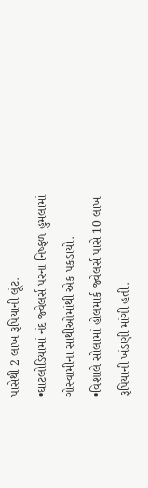પાસેથી 2 લાખ રૂપિયાની લૂંટ.
•ઘાટલોડિયામાં નંદ જ્વેલર્સ પરના નિષ્ફળ હુમલામાં ગોસ્વામીના સાથીઓમાંથી એક પકડાયો.
•વિશાલે સોલામાં હોલમાર્ક જ્વેલર્સ પાસે 10 લાખ રૂપિયાની ખંડણી માંગી હતી.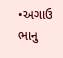•અગાઉ ભાનુ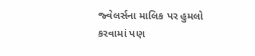જ્વેલર્સના માલિક પર હુમલો કરવામાં પણ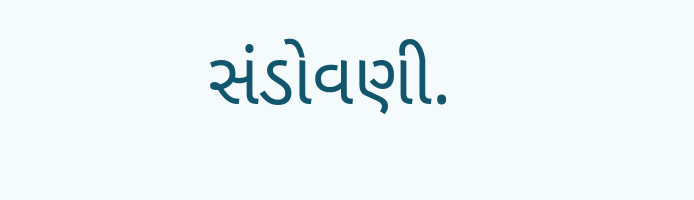સંડોવણી.